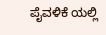ಪೈವಳಿಕೆ ಯಲ್ಲಿ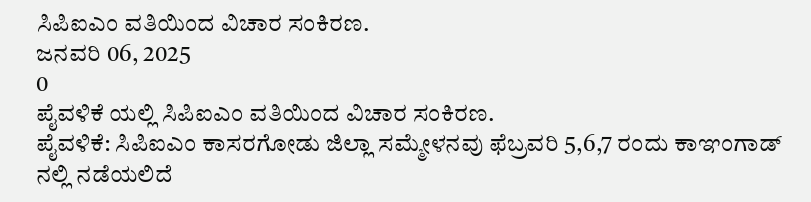ಸಿಪಿಐಎಂ ವತಿಯಿಂದ ವಿಚಾರ ಸಂಕಿರಣ.
ಜನವರಿ 06, 2025
0
ಪೈವಳಿಕೆ ಯಲ್ಲಿ ಸಿಪಿಐಎಂ ವತಿಯಿಂದ ವಿಚಾರ ಸಂಕಿರಣ.
ಪೈವಳಿಕೆ: ಸಿಪಿಐಎಂ ಕಾಸರಗೋಡು ಜಿಲ್ಲಾ ಸಮ್ಮೇಳನವು ಫೆಬ್ರವರಿ 5,6,7 ರಂದು ಕಾಞಂಗಾಡ್ ನಲ್ಲಿ ನಡೆಯಲಿದೆ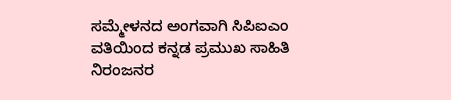ಸಮ್ಮೇಳನದ ಅಂಗವಾಗಿ ಸಿಪಿಐಎಂ ವತಿಯಿಂದ ಕನ್ನಡ ಪ್ರಮುಖ ಸಾಹಿತಿ ನಿರಂಜನರ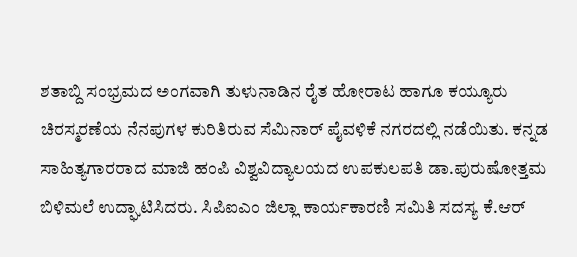ಶತಾಬ್ದಿ ಸಂಭ್ರಮದ ಅಂಗವಾಗಿ ತುಳುನಾಡಿನ ರೈತ ಹೋರಾಟ ಹಾಗೂ ಕಯ್ಯೂರು ಚಿರಸ್ಮರಣೆಯ ನೆನಪುಗಳ ಕುರಿತಿರುವ ಸೆಮಿನಾರ್ ಪೈವಳಿಕೆ ನಗರದಲ್ಲಿ ನಡೆಯಿತು. ಕನ್ನಡ ಸಾಹಿತ್ಯಗಾರರಾದ ಮಾಜಿ ಹಂಪಿ ವಿಶ್ವವಿದ್ಯಾಲಯದ ಉಪಕುಲಪತಿ ಡಾ.ಪುರುಷೋತ್ತಮ ಬಿಳಿಮಲೆ ಉದ್ಘಾಟಿಸಿದರು. ಸಿಪಿಐಎಂ ಜಿಲ್ಲಾ ಕಾರ್ಯಕಾರಣಿ ಸಮಿತಿ ಸದಸ್ಯ ಕೆ.ಆರ್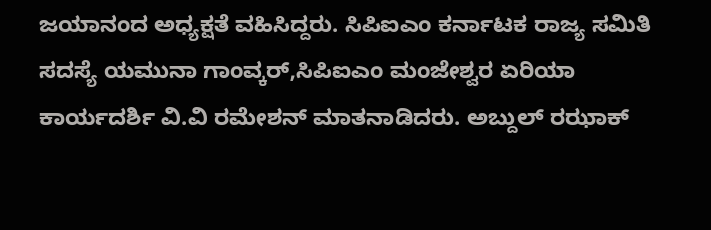ಜಯಾನಂದ ಅಧ್ಯಕ್ಷತೆ ವಹಿಸಿದ್ದರು. ಸಿಪಿಐಎಂ ಕರ್ನಾಟಕ ರಾಜ್ಯ ಸಮಿತಿ ಸದಸ್ಯೆ ಯಮುನಾ ಗಾಂವ್ಕರ್,ಸಿಪಿಐಎಂ ಮಂಜೇಶ್ವರ ಏರಿಯಾ ಕಾರ್ಯದರ್ಶಿ ವಿ.ವಿ ರಮೇಶನ್ ಮಾತನಾಡಿದರು. ಅಬ್ದುಲ್ ರಝಾಕ್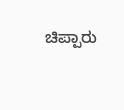ಚಿಪ್ಪಾರು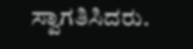ಸ್ವಾಗತಿಸಿದರು.